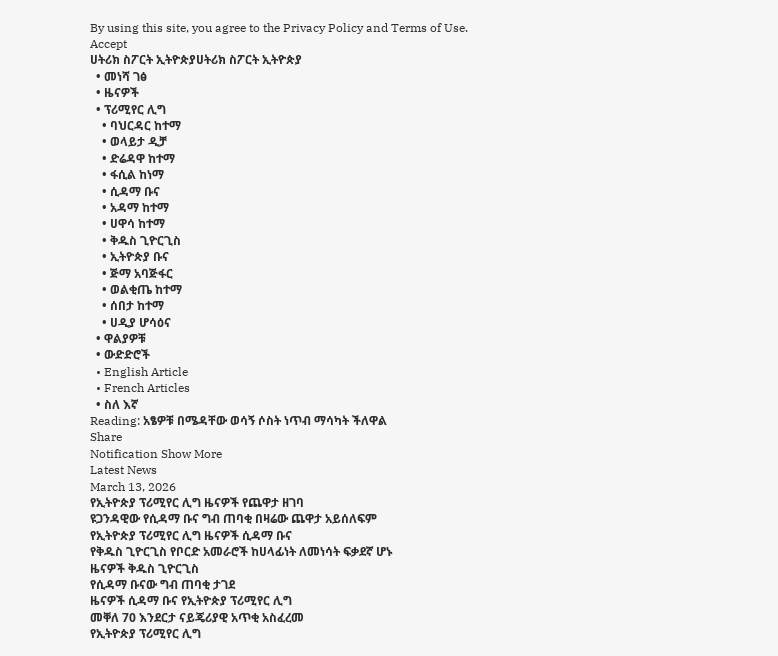By using this site, you agree to the Privacy Policy and Terms of Use.
Accept
ሀትሪክ ስፖርት ኢትዮጵያሀትሪክ ስፖርት ኢትዮጵያ
  • መነሻ ገፅ
  • ዜናዎች
  • ፕሪሚየር ሊግ
    • ባህርዳር ከተማ
    • ወላይታ ዲቻ
    • ድሬዳዋ ከተማ
    • ፋሲል ከነማ
    • ሲዳማ ቡና
    • አዳማ ከተማ
    • ሀዋሳ ከተማ
    • ቅዱስ ጊዮርጊስ
    • ኢትዮጵያ ቡና
    • ጅማ አባጅፋር
    • ወልቂጤ ከተማ
    • ሰበታ ከተማ
    • ሀዲያ ሆሳዕና
  • ዋልያዎቹ
  • ውድድሮች
  • English Article
  • French Articles
  • ስለ እኛ
Reading: አፄዎቹ በሜዳቸው ወሳኝ ሶስት ነጥብ ማሳካት ችለዋል
Share
Notification Show More
Latest News
March 13, 2026
የኢትዮጵያ ፕሪሚየር ሊግ ዜናዎች የጨዋታ ዘገባ
ዩጋንዳዊው የሲዳማ ቡና ግብ ጠባቂ በዛሬው ጨዋታ አይሰለፍም
የኢትዮጵያ ፕሪሚየር ሊግ ዜናዎች ሲዳማ ቡና
የቅዱስ ጊዮርጊስ የቦርድ አመራሮች ከሀላፊነት ለመነሳት ፍቃደኛ ሆኑ
ዜናዎች ቅዱስ ጊዮርጊስ
የሲዳማ ቡናው ግብ ጠባቂ ታገደ
ዜናዎች ሲዳማ ቡና የኢትዮጵያ ፕሪሚየር ሊግ
መቐለ 70 እንደርታ ናይጄሪያዊ አጥቂ አስፈረመ
የኢትዮጵያ ፕሪሚየር ሊግ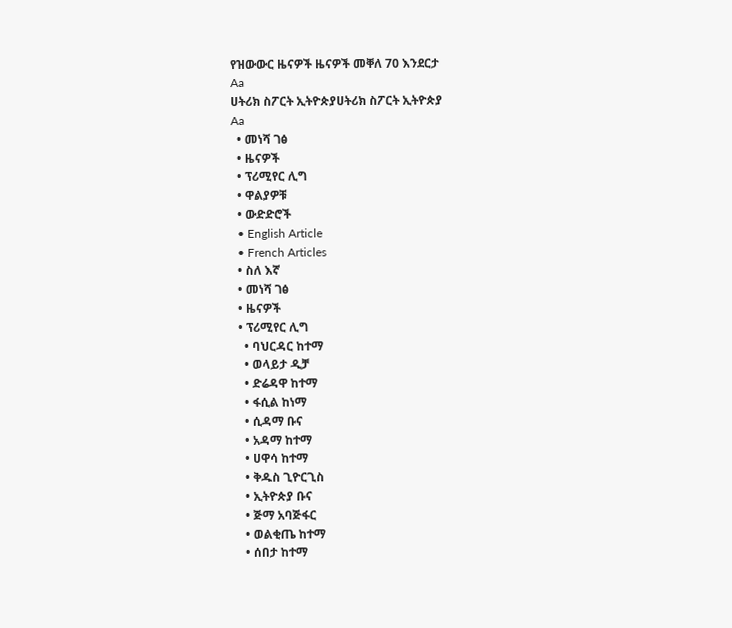የዝውውር ዜናዎች ዜናዎች መቐለ 70 እንደርታ
Aa
ሀትሪክ ስፖርት ኢትዮጵያሀትሪክ ስፖርት ኢትዮጵያ
Aa
  • መነሻ ገፅ
  • ዜናዎች
  • ፕሪሚየር ሊግ
  • ዋልያዎቹ
  • ውድድሮች
  • English Article
  • French Articles
  • ስለ እኛ
  • መነሻ ገፅ
  • ዜናዎች
  • ፕሪሚየር ሊግ
    • ባህርዳር ከተማ
    • ወላይታ ዲቻ
    • ድሬዳዋ ከተማ
    • ፋሲል ከነማ
    • ሲዳማ ቡና
    • አዳማ ከተማ
    • ሀዋሳ ከተማ
    • ቅዱስ ጊዮርጊስ
    • ኢትዮጵያ ቡና
    • ጅማ አባጅፋር
    • ወልቂጤ ከተማ
    • ሰበታ ከተማ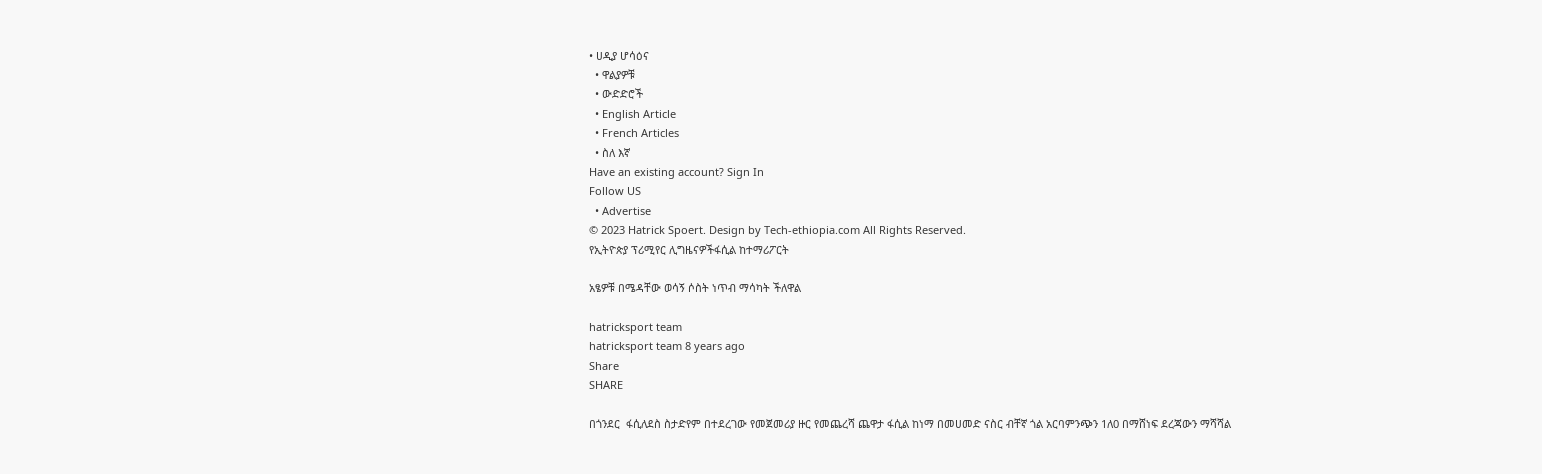• ሀዲያ ሆሳዕና
  • ዋልያዎቹ
  • ውድድሮች
  • English Article
  • French Articles
  • ስለ እኛ
Have an existing account? Sign In
Follow US
  • Advertise
© 2023 Hatrick Spoert. Design by Tech-ethiopia.com All Rights Reserved.
የኢትዮጵያ ፕሪሚየር ሊግዜናዎችፋሲል ከተማሪፖርት

አፄዎቹ በሜዳቸው ወሳኝ ሶስት ነጥብ ማሳካት ችለዋል

hatricksport team
hatricksport team 8 years ago
Share
SHARE

በጎንደር  ፋሲለደስ ስታድየም በተደረገው የመጀመሪያ ዙር የመጨረሻ ጨዋታ ፋሲል ከነማ በመሀመድ ናስር ብቸኛ ጎል አርባምንጭን 1ለ0 በማሸነፍ ደረጃውን ማሻሻል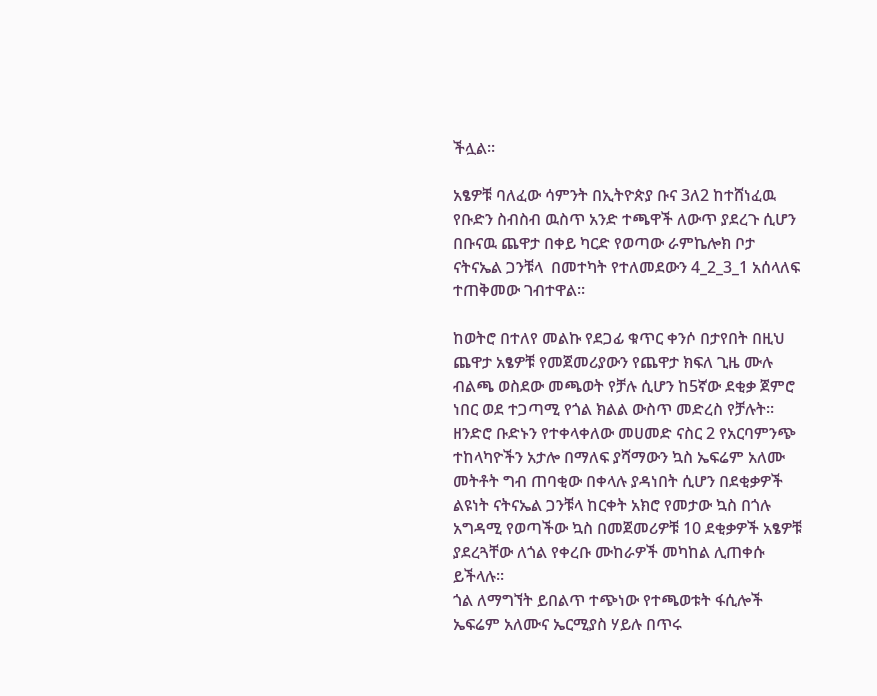ችሏል፡፡

አፄዎቹ ባለፈው ሳምንት በኢትዮጵያ ቡና 3ለ2 ከተሸነፈዉ የቡድን ስብስብ ዉስጥ አንድ ተጫዋች ለውጥ ያደረጉ ሲሆን በቡናዉ ጨዋታ በቀይ ካርድ የወጣው ራምኬሎክ ቦታ ናትናኤል ጋንቹላ  በመተካት የተለመደውን 4_2_3_1 አሰላለፍ ተጠቅመው ገብተዋል፡፡

ከወትሮ በተለየ መልኩ የደጋፊ ቁጥር ቀንሶ በታየበት በዚህ ጨዋታ አፄዎቹ የመጀመሪያውን የጨዋታ ክፍለ ጊዜ ሙሉ ብልጫ ወስደው መጫወት የቻሉ ሲሆን ከ5ኛው ደቂቃ ጀምሮ ነበር ወደ ተጋጣሚ የጎል ክልል ውስጥ መድረስ የቻሉት፡፡ ዘንድሮ ቡድኑን የተቀላቀለው መሀመድ ናስር 2 የአርባምንጭ ተከላካዮችን አታሎ በማለፍ ያሻማውን ኳስ ኤፍሬም አለሙ መትቶት ግብ ጠባቂው በቀላሉ ያዳነበት ሲሆን በደቂቃዎች ልዩነት ናትናኤል ጋንቹላ ከርቀት አክሮ የመታው ኳስ በጎሉ አግዳሚ የወጣችው ኳስ በመጀመሪዎቹ 10 ደቂቃዎች አፄዎቹ ያደረጓቸው ለጎል የቀረቡ ሙከራዎች መካከል ሊጠቀሱ ይችላሉ፡፡
ጎል ለማግኘት ይበልጥ ተጭነው የተጫወቱት ፋሲሎች ኤፍሬም አለሙና ኤርሚያስ ሃይሉ በጥሩ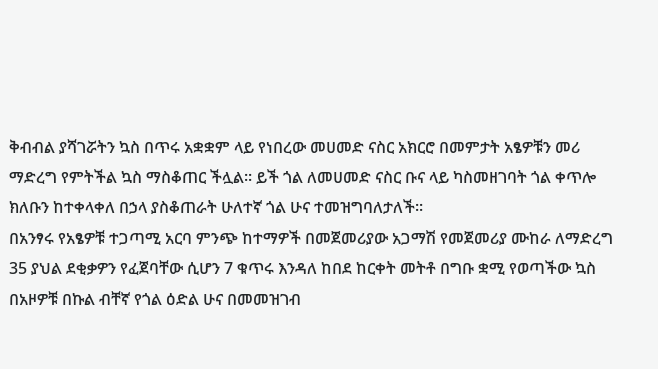ቅብብል ያሻገሯትን ኳስ በጥሩ አቋቋም ላይ የነበረው መሀመድ ናስር አክርሮ በመምታት አፄዎቹን መሪ ማድረግ የምትችል ኳስ ማስቆጠር ችሏል፡፡ ይች ጎል ለመሀመድ ናስር ቡና ላይ ካስመዘገባት ጎል ቀጥሎ ክለቡን ከተቀላቀለ በኃላ ያስቆጠራት ሁለተኛ ጎል ሁና ተመዝግባለታለች፡፡
በአንፃሩ የአፄዎቹ ተጋጣሚ አርባ ምንጭ ከተማዎች በመጀመሪያው አጋማሽ የመጀመሪያ ሙከራ ለማድረግ 35 ያህል ደቂቃዎን የፈጀባቸው ሲሆን 7 ቁጥሩ እንዳለ ከበደ ከርቀት መትቶ በግቡ ቋሚ የወጣችው ኳስ በአዞዎቹ በኩል ብቸኛ የጎል ዕድል ሁና በመመዝገብ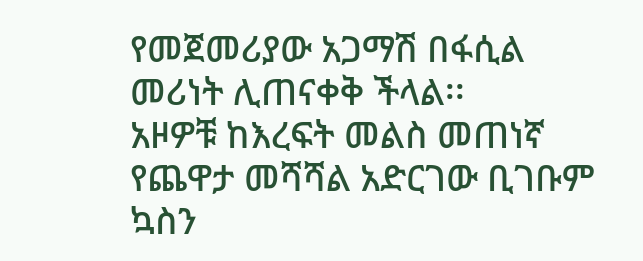የመጀመሪያው አጋማሽ በፋሲል መሪነት ሊጠናቀቅ ችላል፡፡
አዞዎቹ ከእረፍት መልስ መጠነኛ የጨዋታ መሻሻል አድርገው ቢገቡም ኳስን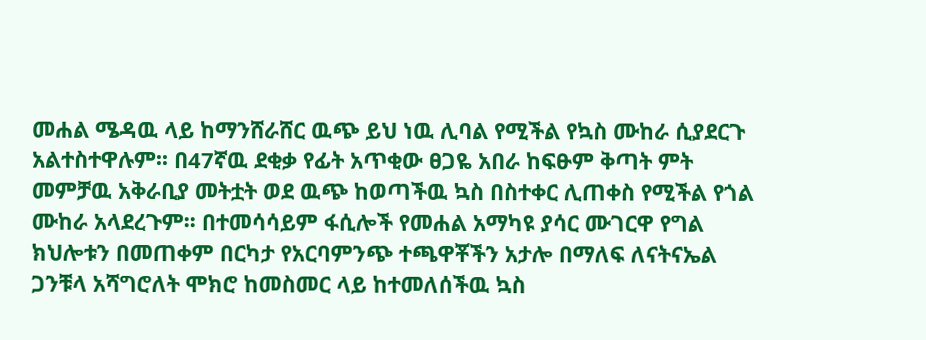መሐል ሜዳዉ ላይ ከማንሸራሸር ዉጭ ይህ ነዉ ሊባል የሚችል የኳስ ሙከራ ሲያደርጉ አልተስተዋሉም፡፡ በ47ኛዉ ደቂቃ የፊት አጥቂው ፀጋዬ አበራ ከፍፁም ቅጣት ምት መምቻዉ አቅራቢያ መትቷት ወደ ዉጭ ከወጣችዉ ኳስ በስተቀር ሊጠቀስ የሚችል የጎል ሙከራ አላደረጉም፡፡ በተመሳሳይም ፋሲሎች የመሐል አማካዩ ያሳር ሙገርዋ የግል ክህሎቱን በመጠቀም በርካታ የአርባምንጭ ተጫዋቾችን አታሎ በማለፍ ለናትናኤል ጋንቹላ አሻግሮለት ሞክሮ ከመስመር ላይ ከተመለሰችዉ ኳስ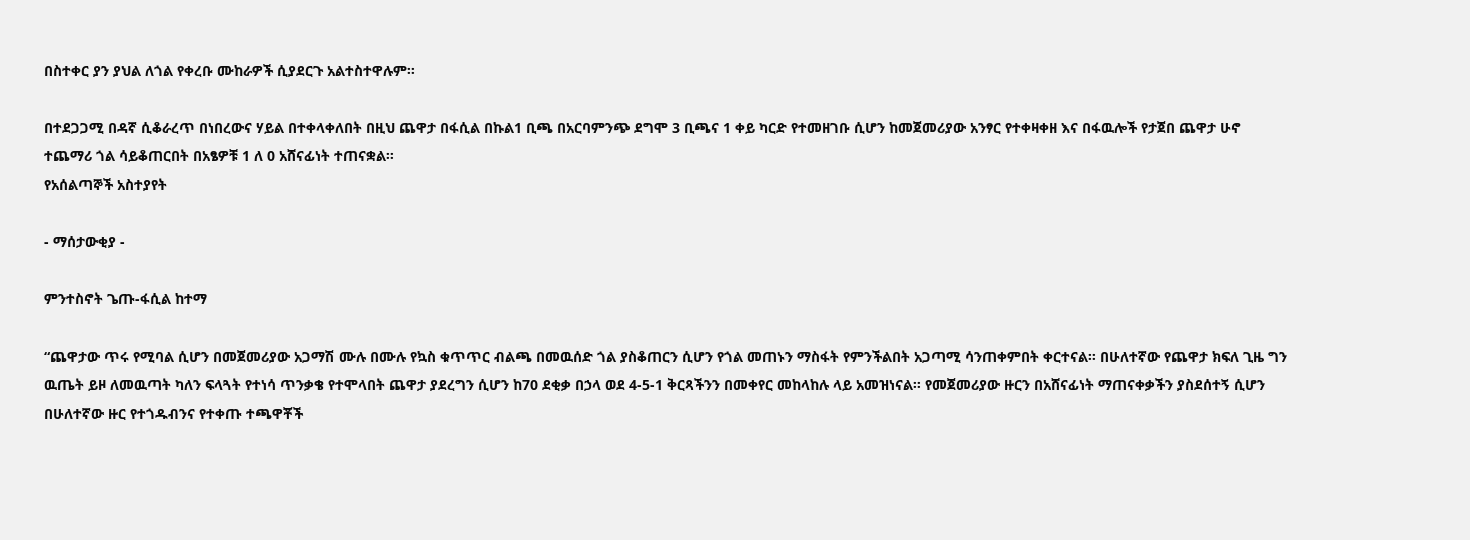በስተቀር ያን ያህል ለጎል የቀረቡ ሙከራዎች ሲያደርጉ አልተስተዋሉም፡፡

በተደጋጋሚ በዳኛ ሲቆራረጥ በነበረውና ሃይል በተቀላቀለበት በዚህ ጨዋታ በፋሲል በኩል1 ቢጫ በአርባምንጭ ደግሞ 3 ቢጫና 1 ቀይ ካርድ የተመዘገቡ ሲሆን ከመጀመሪያው አንፃር የተቀዛቀዘ እና በፋዉሎች የታጀበ ጨዋታ ሁኖ ተጨማሪ ጎል ሳይቆጠርበት በአፄዎቹ 1 ለ 0 አሸናፊነት ተጠናቋል፡፡
የአሰልጣኞች አስተያየት

- ማሰታውቂያ -

ምንተስኖት ጌጡ-ፋሲል ከተማ

“ጨዋታው ጥሩ የሚባል ሲሆን በመጀመሪያው አጋማሽ ሙሉ በሙሉ የኳስ ቁጥጥር ብልጫ በመዉሰድ ጎል ያስቆጠርን ሲሆን የጎል መጠኑን ማስፋት የምንችልበት አጋጣሚ ሳንጠቀምበት ቀርተናል፡፡ በሁለተኛው የጨዋታ ክፍለ ጊዜ ግን ዉጤት ይዞ ለመዉጣት ካለን ፍላጓት የተነሳ ጥንቃቄ የተሞላበት ጨዋታ ያደረግን ሲሆን ከ70 ደቂቃ በኃላ ወደ 4-5-1 ቅርጻችንን በመቀየር መከላከሉ ላይ አመዝነናል፡፡ የመጀመሪያው ዙርን በአሸናፊነት ማጠናቀቃችን ያስደሰተኝ ሲሆን በሁለተኛው ዙር የተጎዱብንና የተቀጡ ተጫዋቾች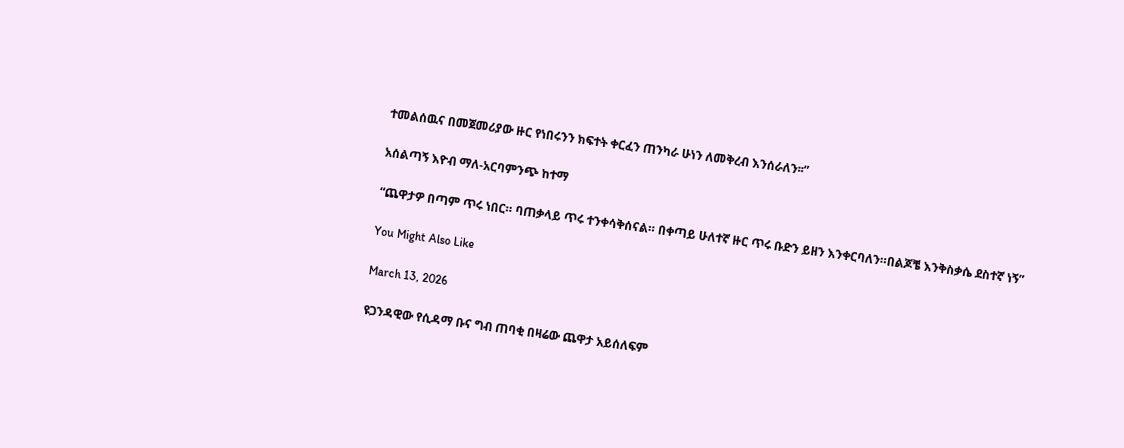ተመልሰዉና በመጀመሪያው ዙር የነበሩንን ክፍተት ቀርፈን ጠንካራ ሁነን ለመቅረብ እንሰራለን፡፡”

አሰልጣኝ እዮብ ማለ-አርባምንጭ ከተማ

“ጨዋታዎ በጣም ጥሩ ነበር። ባጠቃላይ ጥሩ ተንቀሳቅሰናል። በቀጣይ ሁለተኛ ዙር ጥሩ ቡድን ይዘን እንቀርባለን።በልጆቼ እንቅስቃሴ ደስተኛ ነኝ”

You Might Also Like

March 13, 2026

ዩጋንዳዊው የሲዳማ ቡና ግብ ጠባቂ በዛሬው ጨዋታ አይሰለፍም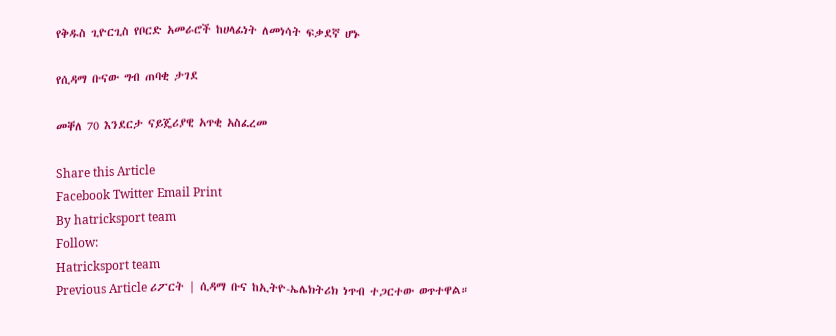የቅዱስ ጊዮርጊስ የቦርድ አመራሮች ከሀላፊነት ለመነሳት ፍቃደኛ ሆኑ

የሲዳማ ቡናው ግብ ጠባቂ ታገደ

መቐለ 70 እንደርታ ናይጄሪያዊ አጥቂ አስፈረመ

Share this Article
Facebook Twitter Email Print
By hatricksport team
Follow:
Hatricksport team
Previous Article ሪፖርት | ሲዳማ ቡና ከኢትዮ-ኤሌክትሪክ ነጥብ ተጋርተው ወጥተዋል።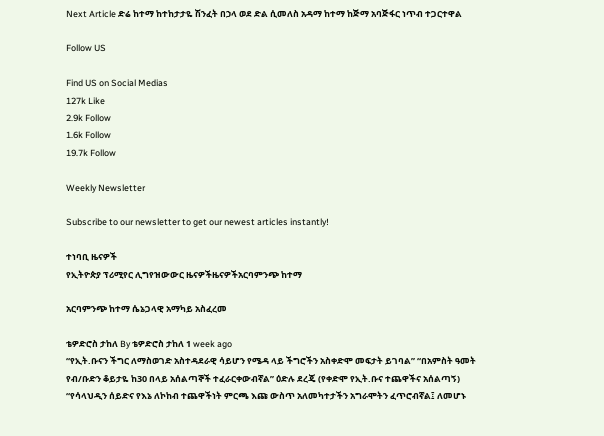Next Article ድሬ ከተማ ከተከታታዬ ሽንፈት በኃላ ወደ ድል ሲመለስ አዳማ ከተማ ከጅማ አባጅፋር ነጥብ ተጋርተዋል

Follow US

Find US on Social Medias
127k Like
2.9k Follow
1.6k Follow
19.7k Follow

Weekly Newsletter

Subscribe to our newsletter to get our newest articles instantly!

ተነባቢ ዜናዎች
የኢትዮጵያ ፕሪሚየር ሊግየዝውውር ዜናዎችዜናዎችአርባምንጭ ከተማ

አርባምንጭ ከተማ ሴኔጋላዊ አማካይ አስፈረመ

ቴዎድሮስ ታከለ By ቴዎድሮስ ታከለ 1 week ago
“የኢት.ቡናን ችግር ለማስወገድ አስተዳደራዊ ሳይሆን የሜዳ ላይ ችግሮችን አስቀድሞ መፍታት ይገባል” “በአምስት ዓመት የብ/ቡድን ቆይታዬ ከ30 በላይ አሰልጣኞች ተፈራርቀውብኛል” ዕድሉ ደረጄ (የቀድሞ የኢት.ቡና ተጨዋችና አሰልጣኝ)
“የሳላህዲን ሰይድና የእኔ ለኮከብ ተጨዋችነት ምርጫ እጩ ውስጥ አለመካተታችን አግራሞትን ፈጥሮብኛል፤ ለመሆኑ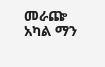መራጬ አካል ማን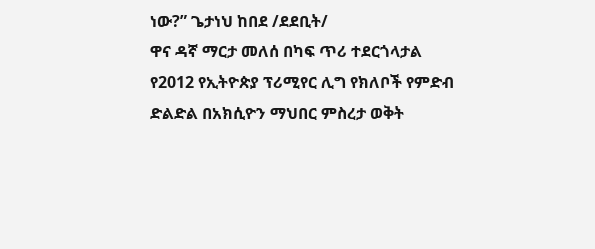ነው?” ጌታነህ ከበደ /ደደቢት/
ዋና ዳኛ ማርታ መለሰ በካፍ ጥሪ ተደርጎላታል
የ2012 የኢትዮጵያ ፕሪሚየር ሊግ የክለቦች የምድብ ድልድል በአክሲዮን ማህበር ምስረታ ወቅት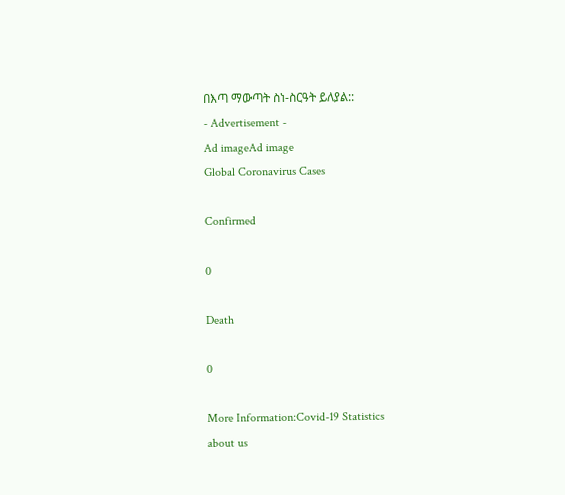በእጣ ማውጣት ስነ-ስርዓት ይለያል::
- Advertisement -
Ad imageAd image
Global Coronavirus Cases

Confirmed

0

Death

0

More Information:Covid-19 Statistics
about us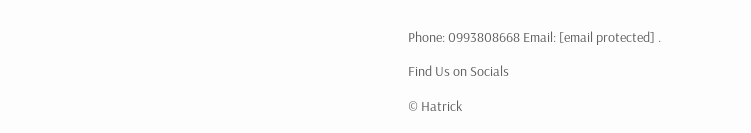Phone: 0993808668 Email: [email protected] .

Find Us on Socials

© Hatrick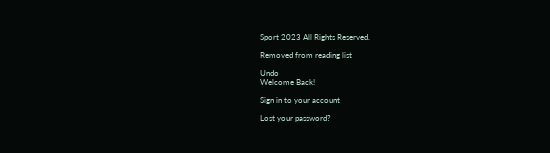Sport 2023 All Rights Reserved.

Removed from reading list

Undo
Welcome Back!

Sign in to your account

Lost your password?